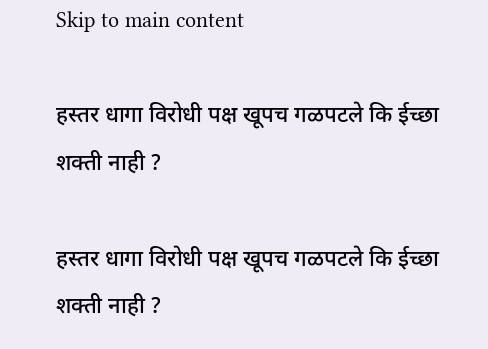Skip to main content

हस्तर धागा विरोधी पक्ष खूपच गळपटले कि ईच्छा शक्ती नाही ?

हस्तर धागा विरोधी पक्ष खूपच गळपटले कि ईच्छा शक्ती नाही ?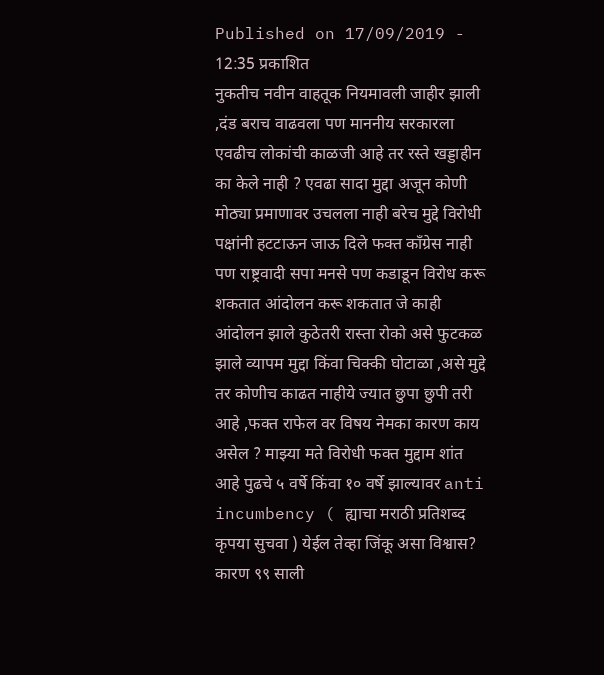Published on 17/09/2019 - 12:35 प्रकाशित
नुकतीच नवीन वाहतूक नियमावली जाहीर झाली ,दंड बराच वाढवला पण माननीय सरकारला एवढीच लोकांची काळजी आहे तर रस्ते खड्डाहीन का केले नाही ? एवढा सादा मुद्दा अजून कोणी मोठ्या प्रमाणावर उचलला नाही बरेच मुद्दे विरोधी पक्षांनी हटटाऊन जाऊ दिले फक्त काँग्रेस नाही पण राष्ट्रवादी सपा मनसे पण कडाडून विरोध करू शकतात आंदोलन करू शकतात जे काही आंदोलन झाले कुठेतरी रास्ता रोको असे फुटकळ झाले व्यापम मुद्दा किंवा चिक्की घोटाळा ,असे मुद्दे तर कोणीच काढत नाहीये ज्यात छुपा छुपी तरी आहे ,फक्त राफेल वर विषय नेमका कारण काय असेल ? माझ्या मते विरोधी फक्त मुद्दाम शांत आहे पुढचे ५ वर्षे किंवा १० वर्षे झाल्यावर anti incumbency ( ह्याचा मराठी प्रतिशब्द कृपया सुचवा ) येईल तेव्हा जिंकू असा विश्वास? कारण ९९ साली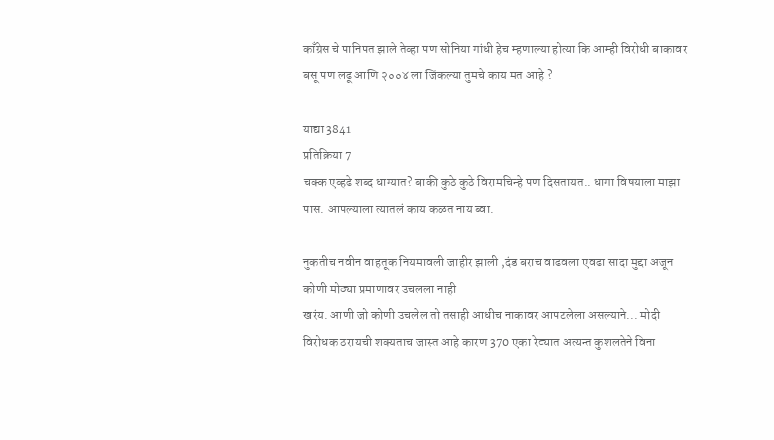काँग्रेस चे पानिपत झाले तेव्हा पण सोनिया गांधी हेच म्हणाल्या होत्या कि आम्ही विरोधी बाकावर बसू पण लढू आणि २००४ ला जिंकल्या तुमचे काय मत आहे ?

याद्या 3841
प्रतिक्रिया 7
चक्क एव्हढे शब्द धाग्यात? बाकी कुठे कुठे विरामचिन्हे पण दिसतायत.. धागा विषयाला माझा पास. आपल्याला त्यातलं काय कळत नाय ब्वा.

नुकतीच नवीन वाहतूक नियमावली जाहीर झाली ,दंड बराच वाढवला एवढा सादा मुद्दा अजून कोणी मोठ्या प्रमाणावर उचलला नाही
खरंय. आणी जो कोणी उचलेल तो तसाही आधीच नाकावर आपटलेला असल्याने... मोदी विरोधक ठरायची शक्यताच जास्त आहे कारण 370 एका रेट्यात अत्यन्त कुशलतेने विना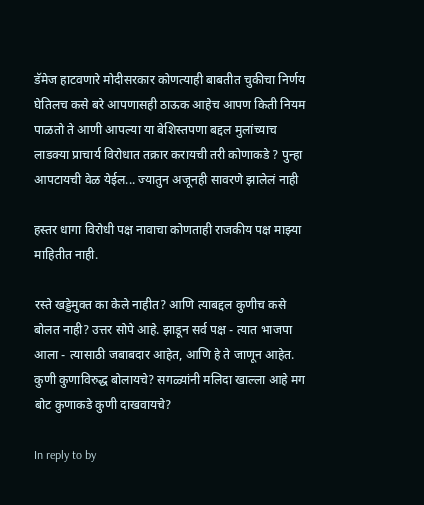डॅमेज हाटवणारे मोदीसरकार कोणत्याही बाबतीत चुकीचा निर्णय घेतिलच कसे बरे आपणासही ठाऊक आहेच आपण किती नियम पाळतो ते आणी आपल्या या बेशिस्तपणा बद्दल मुलांच्याच लाडक्या प्राचार्य विरोधात तक्रार करायची तरी कोणाकडे ? पुन्हा आपटायची वेळ येईल... ज्यातुन अजूनही सावरणे झालेलं नाही

हस्तर धागा विरोधी पक्ष नावाचा कोणताही राजकीय पक्ष माझ्या माहितीत नाही.

रस्ते खड्डेमुक्त का केले नाहीत? आणि त्याबद्दल कुणीच कसे बोलत नाही? उत्तर सोपे आहे. झाडून सर्व पक्ष - त्यात भाजपा आला - त्यासाठी जबाबदार आहेत, आणि हे ते जाणून आहेत. कुणी कुणाविरुद्ध बोलायचे? सगळ्यांनी मलिदा खाल्ला आहे मग बोट कुणाकडे कुणी दाखवायचे?

In reply to by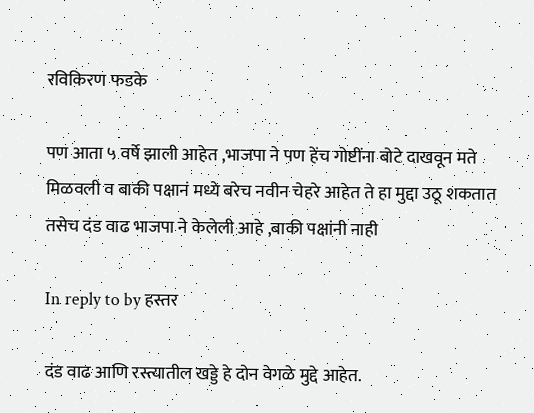रविकिरण फडके

पण आता ५ वर्षे झाली आहेत ,भाजपा ने पण हेंच गोष्टींना बोटे दाखवून मते मिळवली व बाकी पक्षानं मध्ये बरेच नवीन चेहरे आहेत ते हा मुद्दा उठू शकतात तसेच दंड वाढ भाजपा ने केलेली आहे ,बाकी पक्षांनी नाही

In reply to by हस्तर

दंड वाढ आणि रस्त्यातील खड्डे हे दोन वेगळे मुद्दे आहेत.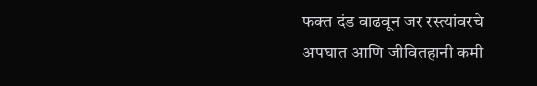फक्त दंड वाढवून जर रस्त्यांवरचे अपघात आणि जीवितहानी कमी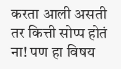करता आली असती तर कित्ती सोप्प होतं ना! पण हा विषय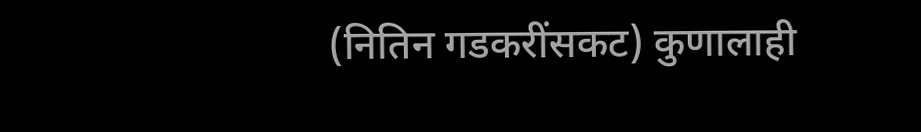(नितिन गडकरींसकट) कुणालाही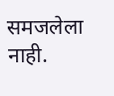समजलेला नाही.